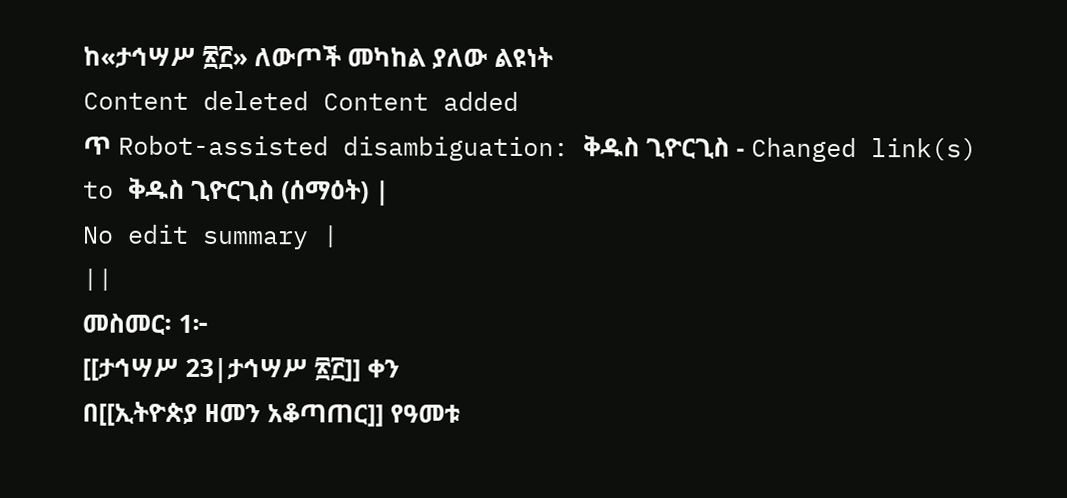ከ«ታኅሣሥ ፳፫» ለውጦች መካከል ያለው ልዩነት
Content deleted Content added
ጥ Robot-assisted disambiguation: ቅዱስ ጊዮርጊስ - Changed link(s) to ቅዱስ ጊዮርጊስ (ሰማዕት) |
No edit summary |
||
መስመር፡ 1፦
[[ታኅሣሥ 23|ታኅሣሥ ፳፫]] ቀን
በ[[ኢትዮጵያ ዘመን አቆጣጠር]] የዓመቱ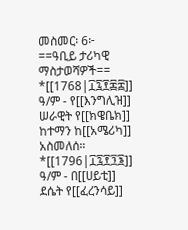መስመር፡ 6፦
==ዓቢይ ታሪካዊ ማስታወሻዎች==
*[[1768|፲፯፻፷፰]] ዓ/ም - የ[[እንግሊዝ]] ሠራዊት የ[[ክዌቤክ]] ከተማን ከ[[አሜሪካ]] አስመለሰ።
*[[1796|፲፯፻፺፮]] ዓ/ም - በ[[ሀይቲ]] ደሴት የ[[ፈረንሳይ]]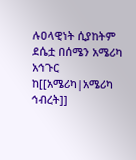ሉዐላዊነት ሲያከትም ደሴቷ በሰሜን አሜሪካ አኅጉር ከ[[አሜሪካ|አሜሪካ ኅብረት]]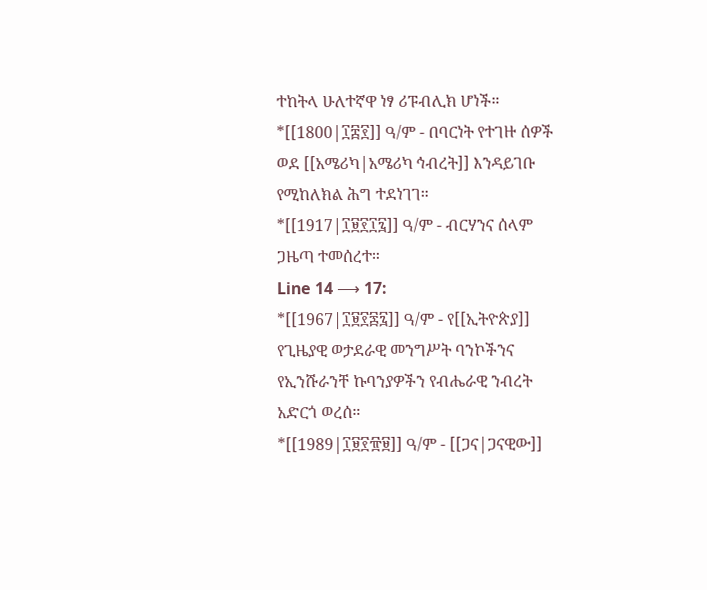ተከትላ ሁለተኛዋ ነፃ ሪፑብሊክ ሆነች።
*[[1800|፲፰፻]] ዓ/ም - በባርነት የተገዙ ሰዎች ወደ [[አሜሪካ|አሜሪካ ኅብረት]] እንዳይገቡ የሚከለክል ሕግ ተደነገገ።
*[[1917|፲፱፻፲፯]] ዓ/ም - ብርሃንና ሰላም ጋዜጣ ተመሰረተ።
Line 14 ⟶ 17:
*[[1967|፲፱፻፷፯]] ዓ/ም - የ[[ኢትዮጵያ]] የጊዜያዊ ወታደራዊ መንግሥት ባንኮችንና የኢንሹራንቸ ኩባንያዎችን የብሔራዊ ንብረት አድርጎ ወረሰ።
*[[1989|፲፱፻፹፱]] ዓ/ም - [[ጋና|ጋናዊው]]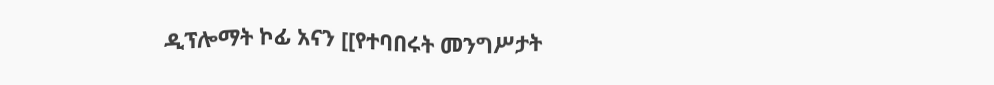ዲፕሎማት ኮፊ አናን [[የተባበሩት መንግሥታት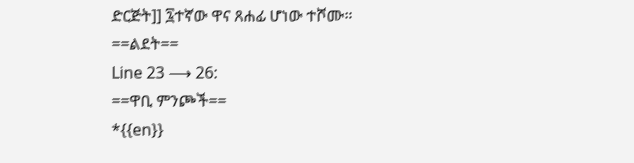ድርጅት]] ፯ተኛው ዋና ጸሐፊ ሆነው ተሾሙ።
==ልደት==
Line 23 ⟶ 26:
==ዋቢ ምንጮች==
*{{en}}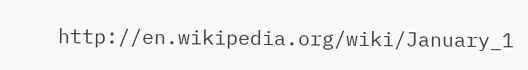http://en.wikipedia.org/wiki/January_1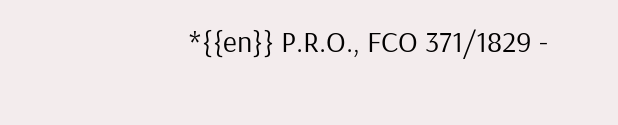*{{en}} P.R.O., FCO 371/1829 -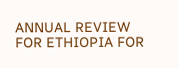ANNUAL REVIEW FOR ETHIOPIA FOR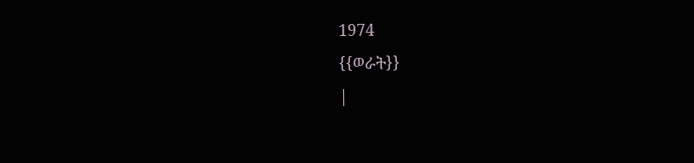1974
{{ወራት}}
|